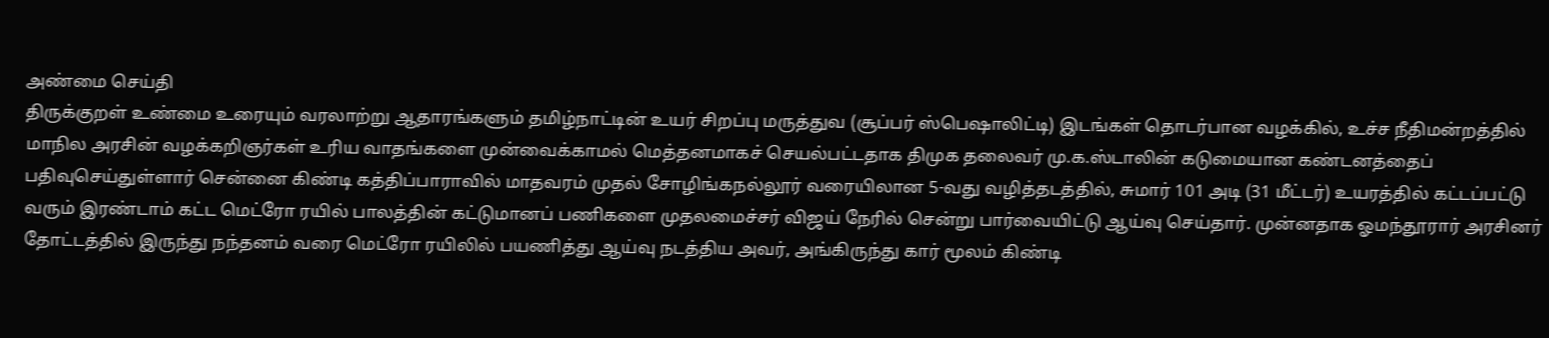அண்மை செய்தி
திருக்குறள் உண்மை உரையும் வரலாற்று ஆதாரங்களும் தமிழ்நாட்டின் உயர் சிறப்பு மருத்துவ (சூப்பர் ஸ்பெஷாலிட்டி) இடங்கள் தொடர்பான வழக்கில், உச்ச நீதிமன்றத்தில் மாநில அரசின் வழக்கறிஞர்கள் உரிய வாதங்களை முன்வைக்காமல் மெத்தனமாகச் செயல்பட்டதாக திமுக தலைவர் மு.க.ஸ்டாலின் கடுமையான கண்டனத்தைப் பதிவுசெய்துள்ளார் சென்னை கிண்டி கத்திப்பாராவில் மாதவரம் முதல் சோழிங்கநல்லூர் வரையிலான 5-வது வழித்தடத்தில், சுமார் 101 அடி (31 மீட்டர்) உயரத்தில் கட்டப்பட்டு வரும் இரண்டாம் கட்ட மெட்ரோ ரயில் பாலத்தின் கட்டுமானப் பணிகளை முதலமைச்சர் விஜய் நேரில் சென்று பார்வையிட்டு ஆய்வு செய்தார். முன்னதாக ஓமந்தூரார் அரசினர் தோட்டத்தில் இருந்து நந்தனம் வரை மெட்ரோ ரயிலில் பயணித்து ஆய்வு நடத்திய அவர், அங்கிருந்து கார் மூலம் கிண்டி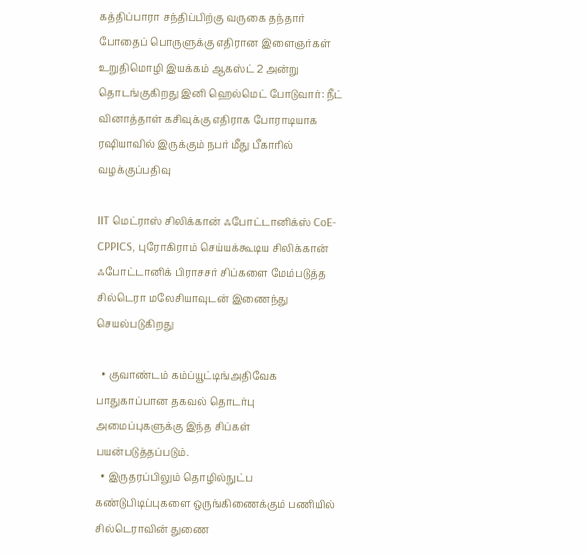கத்திப்பாரா சந்திப்பிற்கு வருகை தந்தார் போதைப் பொருளுக்கு எதிரான இளைஞர்கள் உறுதிமொழி இயக்கம் ஆகஸ்ட் 2 அன்று தொடங்குகிறது இனி ஹெல்மெட் போடுவார்: நீட் வினாத்தாள் கசிவுக்கு எதிராக போராடியாக ரஷியாவில் இருக்கும் நபர் மீது பீகாரில் வழக்குப்பதிவு

IIT மெட்ராஸ் சிலிக்கான் ஃபோட்டானிக்ஸ் CoE-CPPICS, புரோகிராம் செய்யக்கூடிய சிலிக்கான் ஃபோட்டானிக் பிராசசர் சிப்களை மேம்படுத்த சில்டெரா மலேசியாவுடன் இணைந்து செயல்படுகிறது

  • குவாண்டம் கம்ப்யூட்டிங்அதிவேக பாதுகாப்பான தகவல் தொடர்பு அமைப்புகளுக்கு இந்த சிப்கள் பயன்படுத்தப்படும்.
  • இருதரப்பிலும் தொழில்நுட்ப கண்டுபிடிப்புகளை ஒருங்கிணைக்கும் பணியில் சில்டெராவின் துணை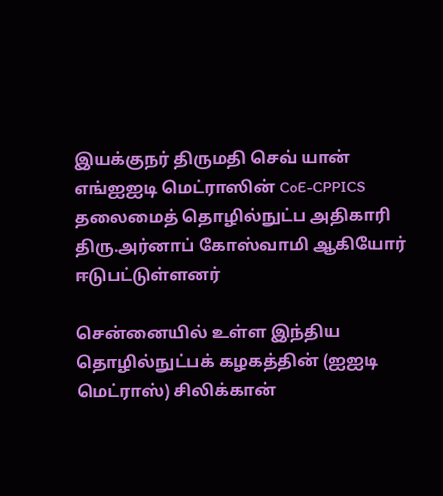இயக்குநர் திருமதி செவ் யான் எங்ஐஐடி மெட்ராஸின் CoE-CPPICS தலைமைத் தொழில்நுட்ப அதிகாரி திரு.அர்னாப் கோஸ்வாமி ஆகியோர் ஈடுபட்டுள்ளனர்

சென்னையில் உள்ள இந்திய தொழில்நுட்பக் கழகத்தின் (ஐஐடி மெட்ராஸ்) சிலிக்கான்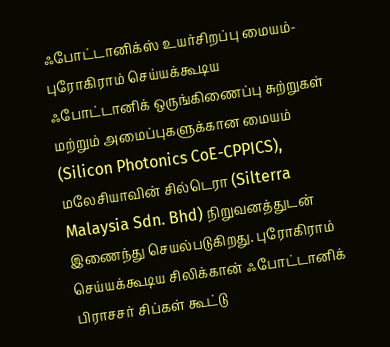ஃபோட்டானிக்ஸ் உயர்சிறப்பு மையம்- புரோகிராம் செய்யக்கூடிய ஃபோட்டானிக் ஒருங்கிணைப்பு சுற்றுகள் மற்றும் அமைப்புகளுக்கான மையம் (Silicon Photonics CoE-CPPICS), மலேசியாவின் சில்டெரா (Silterra Malaysia Sdn. Bhd) நிறுவனத்துடன் இணைந்து செயல்படுகிறது. புரோகிராம் செய்யக்கூடிய சிலிக்கான் ஃபோட்டானிக் பிராசசர் சிப்கள் கூட்டு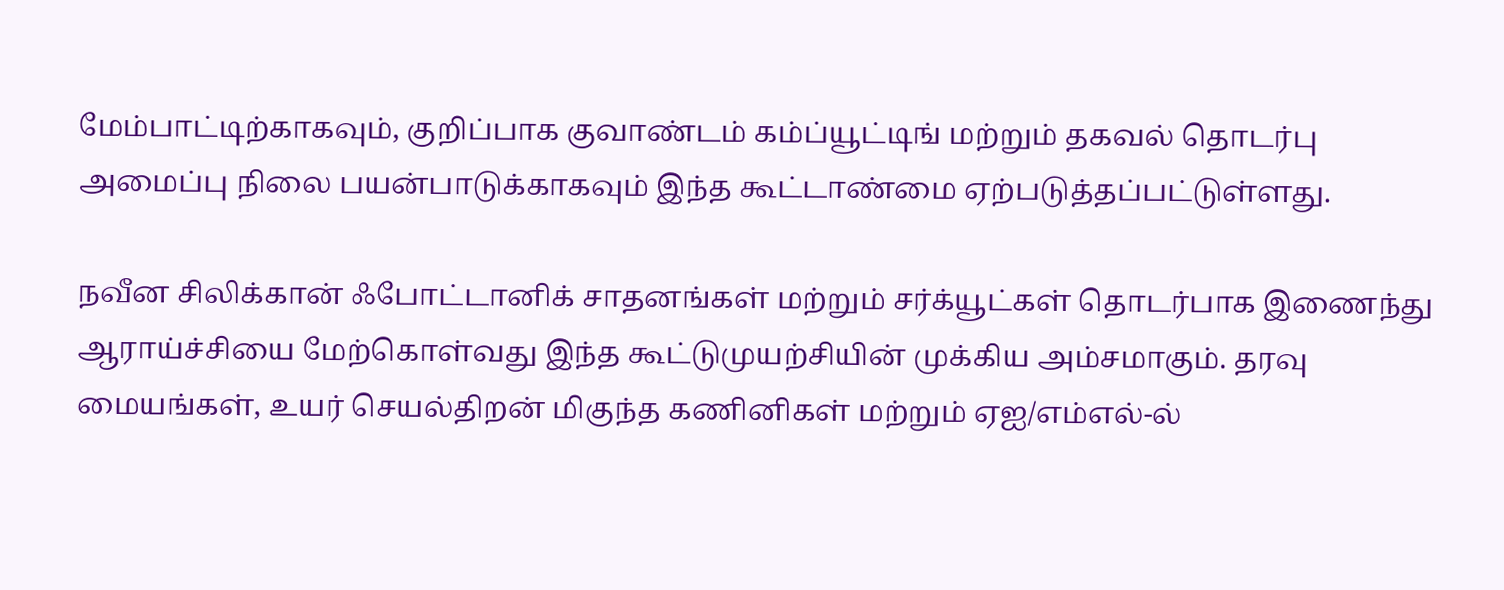மேம்பாட்டிற்காகவும், குறிப்பாக குவாண்டம் கம்ப்யூட்டிங் மற்றும் தகவல் தொடர்பு அமைப்பு நிலை பயன்பாடுக்காகவும் இந்த கூட்டாண்மை ஏற்படுத்தப்பட்டுள்ளது.

நவீன சிலிக்கான் ஃபோட்டானிக் சாதனங்கள் மற்றும் சர்க்யூட்கள் தொடர்பாக இணைந்து ஆராய்ச்சியை மேற்கொள்வது இந்த கூட்டுமுயற்சியின் முக்கிய அம்சமாகும். தரவு மையங்கள், உயர் செயல்திறன் மிகுந்த கணினிகள் மற்றும் ஏஐ/எம்எல்-ல்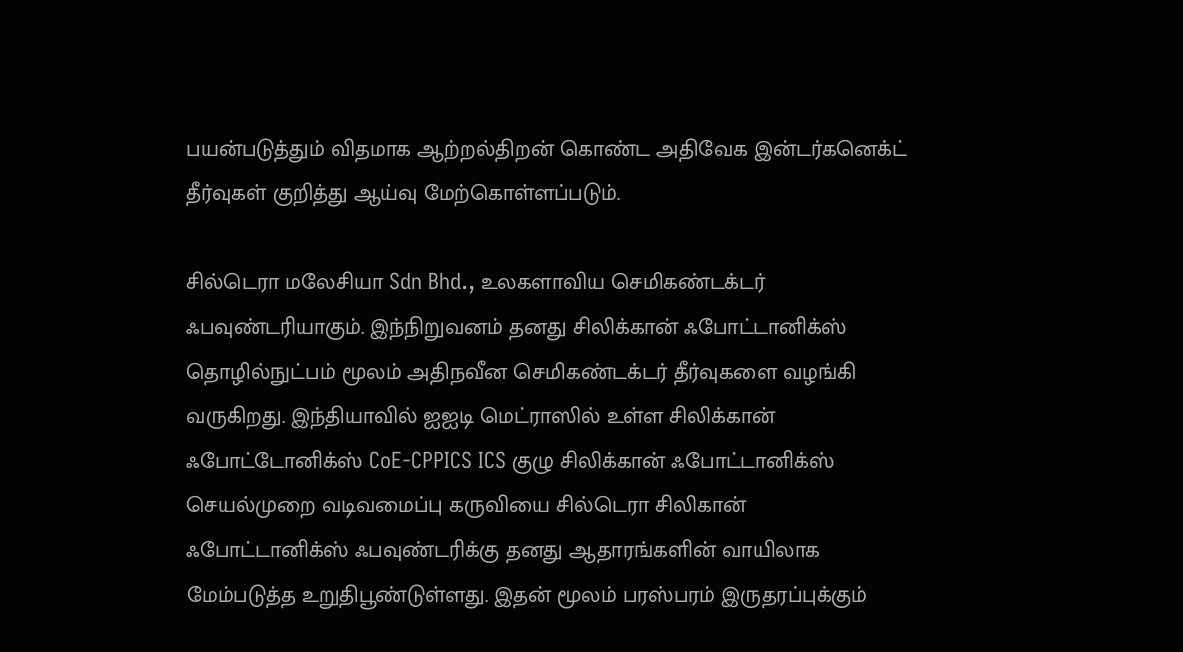பயன்படுத்தும் விதமாக ஆற்றல்திறன் கொண்ட அதிவேக இன்டர்கனெக்ட் தீர்வுகள் குறித்து ஆய்வு மேற்கொள்ளப்படும்.

சில்டெரா மலேசியா Sdn Bhd., உலகளாவிய செமிகண்டக்டர் ஃபவுண்டரியாகும். இந்நிறுவனம் தனது சிலிக்கான் ஃபோட்டானிக்ஸ் தொழில்நுட்பம் மூலம் அதிநவீன செமிகண்டக்டர் தீர்வுகளை வழங்கி வருகிறது. இந்தியாவில் ஐஐடி மெட்ராஸில் உள்ள சிலிக்கான் ஃபோட்டோனிக்ஸ் CoE-CPPICS ICS குழு சிலிக்கான் ஃபோட்டானிக்ஸ் செயல்முறை வடிவமைப்பு கருவியை சில்டெரா சிலிகான் ஃபோட்டானிக்ஸ் ஃபவுண்டரிக்கு தனது ஆதாரங்களின் வாயிலாக மேம்படுத்த உறுதிபூண்டுள்ளது. இதன் மூலம் பரஸ்பரம் இருதரப்புக்கும்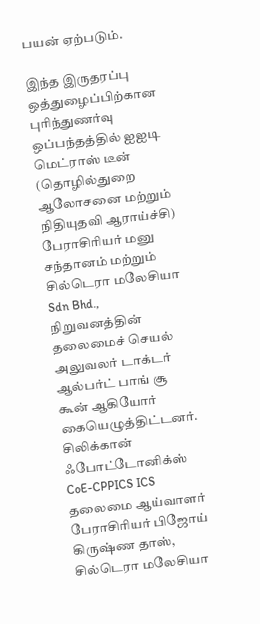பயன் ஏற்படும்.

இந்த இருதரப்பு ஒத்துழைப்பிற்கான புரிந்துணர்வு ஒப்பந்தத்தில் ஐஐடி மெட்ராஸ் டீன் (தொழில்துறை ஆலோசனை மற்றும் நிதியுதவி ஆராய்ச்சி) பேராசிரியர் மனு சந்தானம் மற்றும் சில்டெரா மலேசியா Sdn Bhd., நிறுவனத்தின் தலைமைச் செயல் அலுவலர் டாக்டர் ஆல்பர்ட் பாங் சூ கூன் ஆகியோர் கையெழுத்திட்டனர். சிலிக்கான் ஃபோட்டோனிக்ஸ் CoE-CPPICS ICS தலைமை ஆய்வாளர் பேராசிரியர் பிஜோய் கிருஷ்ண தாஸ், சில்டெரா மலேசியா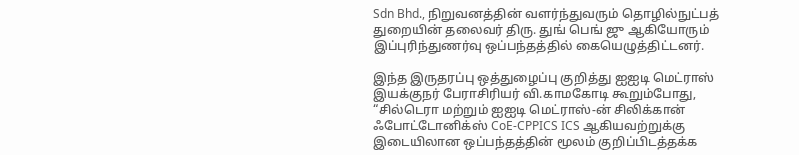Sdn Bhd., நிறுவனத்தின் வளர்ந்துவரும் தொழில்நுட்பத் துறையின் தலைவர் திரு. துங் பெங் ஜு ஆகியோரும் இப்புரிந்துணர்வு ஒப்பந்தத்தில் கையெழுத்திட்டனர்.

இந்த இருதரப்பு ஒத்துழைப்பு குறித்து ஐஐடி மெட்ராஸ் இயக்குநர் பேராசிரியர் வி.காமகோடி கூறும்போது, “சில்டெரா மற்றும் ஐஐடி மெட்ராஸ்-ன் சிலிக்கான் ஃபோட்டோனிக்ஸ் CoE-CPPICS ICS ஆகியவற்றுக்கு இடையிலான ஒப்பந்தத்தின் மூலம் குறிப்பிடத்தக்க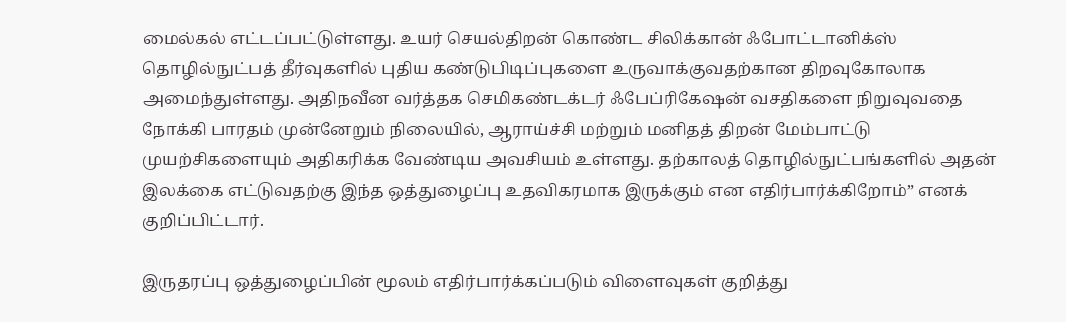மைல்கல் எட்டப்பட்டுள்ளது. உயர் செயல்திறன் கொண்ட சிலிக்கான் ஃபோட்டானிக்ஸ் தொழில்நுட்பத் தீர்வுகளில் புதிய கண்டுபிடிப்புகளை உருவாக்குவதற்கான திறவுகோலாக அமைந்துள்ளது. அதிநவீன வர்த்தக செமிகண்டக்டர் ஃபேப்ரிகேஷன் வசதிகளை நிறுவுவதை நோக்கி பாரதம் முன்னேறும் நிலையில், ஆராய்ச்சி மற்றும் மனிதத் திறன் மேம்பாட்டு முயற்சிகளையும் அதிகரிக்க வேண்டிய அவசியம் உள்ளது. தற்காலத் தொழில்நுட்பங்களில் அதன் இலக்கை எட்டுவதற்கு இந்த ஒத்துழைப்பு உதவிகரமாக இருக்கும் என எதிர்பார்க்கிறோம்” எனக் குறிப்பிட்டார்.

இருதரப்பு ஒத்துழைப்பின் மூலம் எதிர்பார்க்கப்படும் விளைவுகள் குறித்து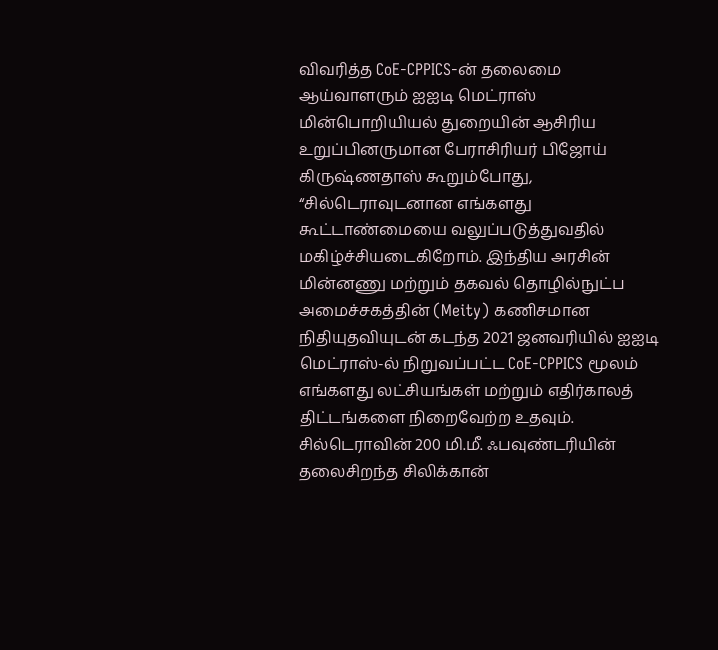விவரித்த CoE-CPPICS-ன் தலைமை ஆய்வாளரும் ஐஐடி மெட்ராஸ் மின்பொறியியல் துறையின் ஆசிரிய உறுப்பினருமான பேராசிரியர் பிஜோய் கிருஷ்ணதாஸ் கூறும்போது, “சில்டெராவுடனான எங்களது கூட்டாண்மையை வலுப்படுத்துவதில் மகிழ்ச்சியடைகிறோம். இந்திய அரசின் மின்னணு மற்றும் தகவல் தொழில்நுட்ப அமைச்சகத்தின் (Meity) கணிசமான நிதியுதவியுடன் கடந்த 2021 ஜனவரியில் ஐஐடி மெட்ராஸ்-ல் நிறுவப்பட்ட CoE-CPPICS மூலம் எங்களது லட்சியங்கள் மற்றும் எதிர்காலத் திட்டங்களை நிறைவேற்ற உதவும். சில்டெராவின் 200 மி.மீ. ஃபவுண்டரியின் தலைசிறந்த சிலிக்கான்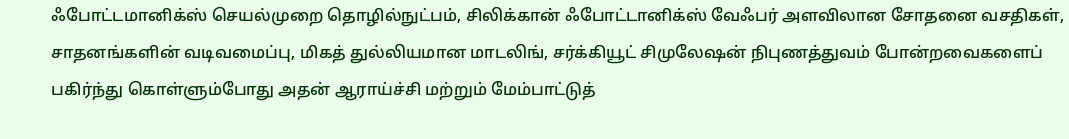ஃபோட்டமானிக்ஸ் செயல்முறை தொழில்நுட்பம், சிலிக்கான் ஃபோட்டானிக்ஸ் வேஃபர் அளவிலான சோதனை வசதிகள், சாதனங்களின் வடிவமைப்பு, மிகத் துல்லியமான மாடலிங், சர்க்கியூட் சிமுலேஷன் நிபுணத்துவம் போன்றவைகளைப் பகிர்ந்து கொள்ளும்போது அதன் ஆராய்ச்சி மற்றும் மேம்பாட்டுத்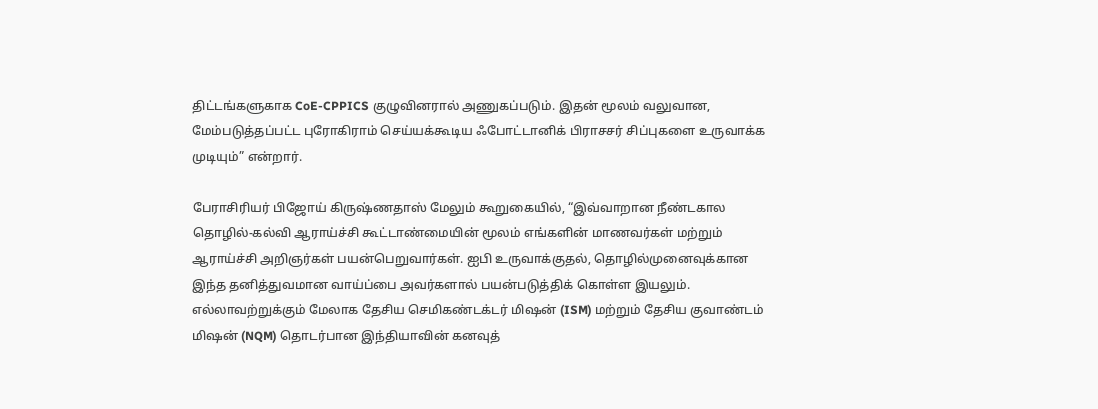திட்டங்களுகாக CoE-CPPICS குழுவினரால் அணுகப்படும். இதன் மூலம் வலுவான, மேம்படுத்தப்பட்ட புரோகிராம் செய்யக்கூடிய ஃபோட்டானிக் பிராசசர் சிப்புகளை உருவாக்க முடியும்” என்றார்.

பேராசிரியர் பிஜோய் கிருஷ்ணதாஸ் மேலும் கூறுகையில், “இவ்வாறான நீண்டகால தொழில்-கல்வி ஆராய்ச்சி கூட்டாண்மையின் மூலம் எங்களின் மாணவர்கள் மற்றும் ஆராய்ச்சி அறிஞர்கள் பயன்பெறுவார்கள். ஐபி உருவாக்குதல், தொழில்முனைவுக்கான இந்த தனித்துவமான வாய்ப்பை அவர்களால் பயன்படுத்திக் கொள்ள இயலும். எல்லாவற்றுக்கும் மேலாக தேசிய செமிகண்டக்டர் மிஷன் (ISM) மற்றும் தேசிய குவாண்டம் மிஷன் (NQM) தொடர்பான இந்தியாவின் கனவுத்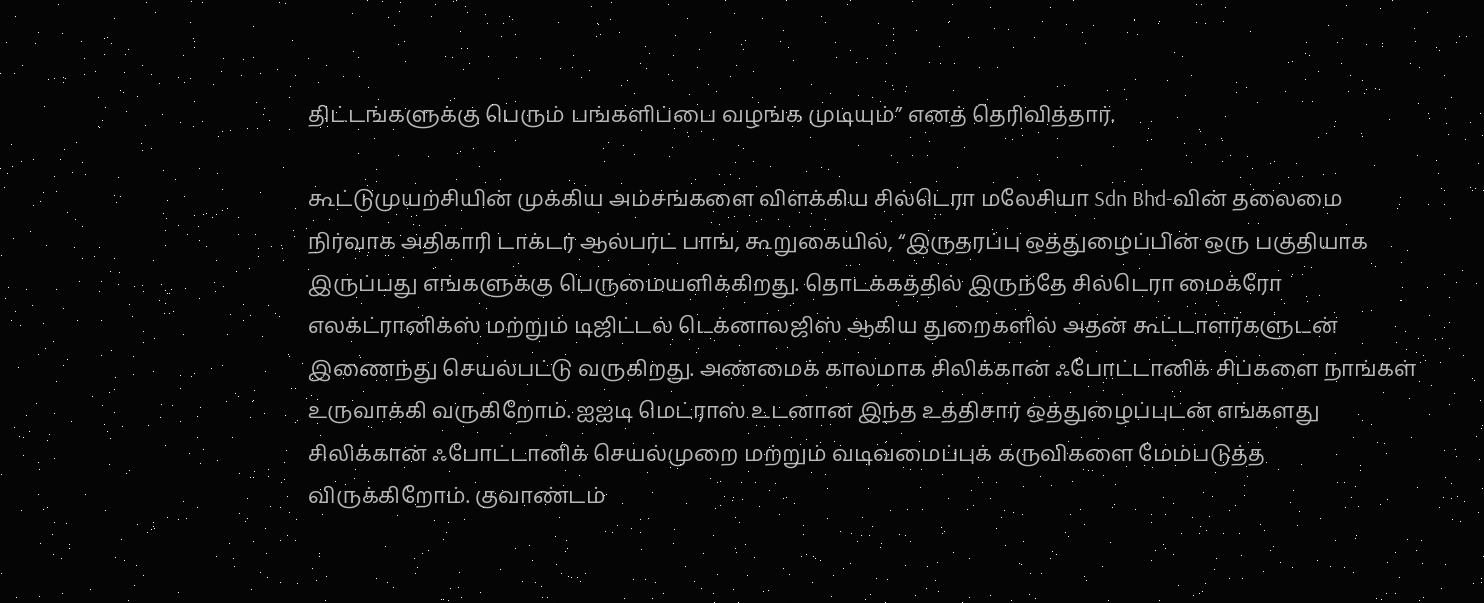திட்டங்களுக்கு பெரும் பங்களிப்பை வழங்க முடியும்” எனத் தெரிவித்தார்.

கூட்டுமுயற்சியின் முக்கிய அம்சங்களை விளக்கிய சில்டெரா மலேசியா Sdn Bhd-வின் தலைமை நிர்வாக அதிகாரி டாக்டர் ஆல்பர்ட் பாங், கூறுகையில், “இருதரப்பு ஒத்துழைப்பின் ஒரு பகுதியாக இருப்பது எங்களுக்கு பெருமையளிக்கிறது. தொடக்கத்தில் இருந்தே சில்டெரா மைக்ரோ எலக்ட்ரானிக்ஸ் மற்றும் டிஜிட்டல் டெக்னாலஜிஸ் ஆகிய துறைகளில் அதன் கூட்டாளர்களுடன் இணைந்து செயல்பட்டு வருகிறது. அண்மைக் காலமாக சிலிக்கான் ஃபோட்டானிக் சிப்களை நாங்கள் உருவாக்கி வருகிறோம். ஐஐடி மெட்ராஸ் உடனான இந்த உத்திசார் ஒத்துழைப்புடன் எங்களது சிலிக்கான் ஃபோட்டானிக் செயல்முறை மற்றும் வடிவமைப்புக் கருவிகளை மேம்படுத்த விருக்கிறோம். குவாண்டம்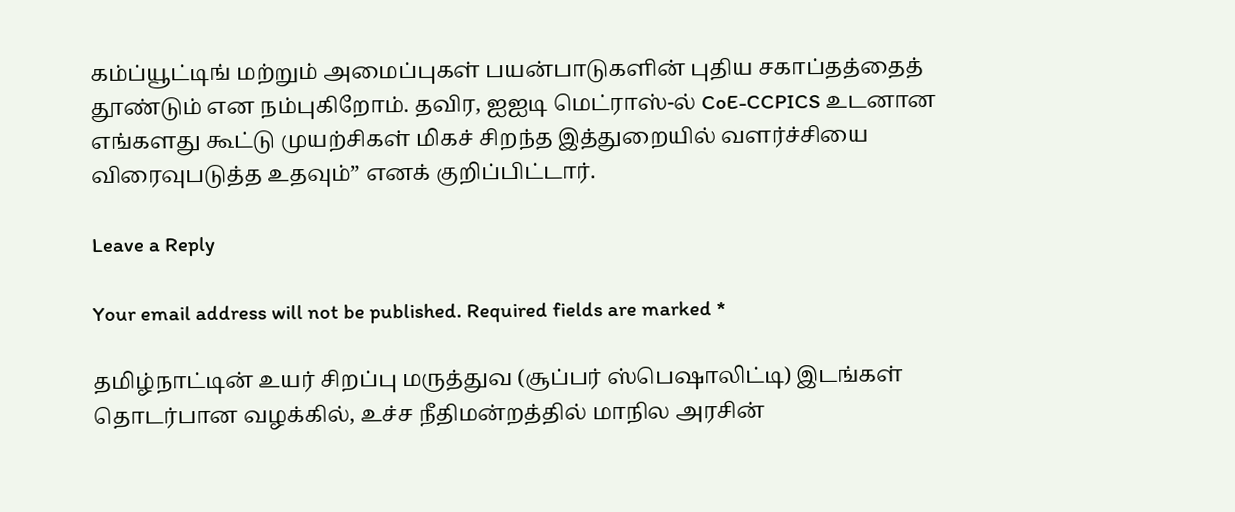கம்ப்யூட்டிங் மற்றும் அமைப்புகள் பயன்பாடுகளின் புதிய சகாப்தத்தைத் தூண்டும் என நம்புகிறோம். தவிர, ஐஐடி மெட்ராஸ்-ல் CoE-CCPICS உடனான எங்களது கூட்டு முயற்சிகள் மிகச் சிறந்த இத்துறையில் வளர்ச்சியை விரைவுபடுத்த உதவும்” எனக் குறிப்பிட்டார்.

Leave a Reply

Your email address will not be published. Required fields are marked *

தமிழ்நாட்டின் உயர் சிறப்பு மருத்துவ (சூப்பர் ஸ்பெஷாலிட்டி) இடங்கள் தொடர்பான வழக்கில், உச்ச நீதிமன்றத்தில் மாநில அரசின்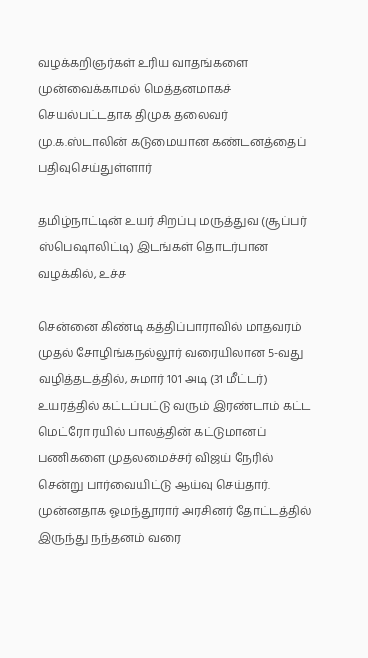வழக்கறிஞர்கள் உரிய வாதங்களை முன்வைக்காமல் மெத்தனமாகச் செயல்பட்டதாக திமுக தலைவர் மு.க.ஸ்டாலின் கடுமையான கண்டனத்தைப் பதிவுசெய்துள்ளார்

தமிழ்நாட்டின் உயர் சிறப்பு மருத்துவ (சூப்பர் ஸ்பெஷாலிட்டி) இடங்கள் தொடர்பான வழக்கில், உச்ச

சென்னை கிண்டி கத்திப்பாராவில் மாதவரம் முதல் சோழிங்கநல்லூர் வரையிலான 5-வது வழித்தடத்தில், சுமார் 101 அடி (31 மீட்டர்) உயரத்தில் கட்டப்பட்டு வரும் இரண்டாம் கட்ட மெட்ரோ ரயில் பாலத்தின் கட்டுமானப் பணிகளை முதலமைச்சர் விஜய் நேரில் சென்று பார்வையிட்டு ஆய்வு செய்தார். முன்னதாக ஓமந்தூரார் அரசினர் தோட்டத்தில் இருந்து நந்தனம் வரை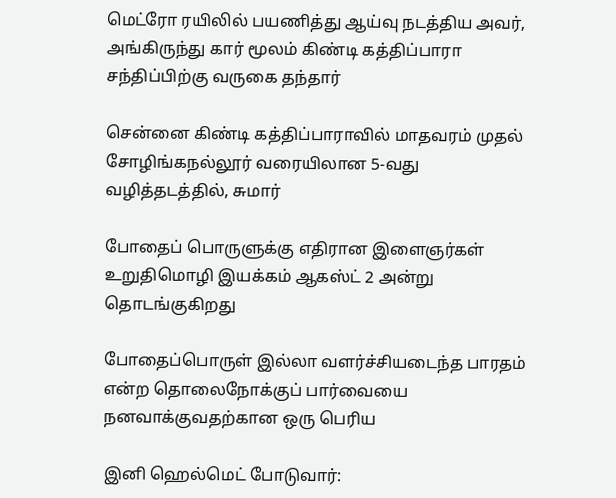மெட்ரோ ரயிலில் பயணித்து ஆய்வு நடத்திய அவர், அங்கிருந்து கார் மூலம் கிண்டி கத்திப்பாரா சந்திப்பிற்கு வருகை தந்தார்

சென்னை கிண்டி கத்திப்பாராவில் மாதவரம் முதல் சோழிங்கநல்லூர் வரையிலான 5-வது வழித்தடத்தில், சுமார்

போதைப் பொருளுக்கு எதிரான இளைஞர்கள் உறுதிமொழி இயக்கம் ஆகஸ்ட் 2 அன்று தொடங்குகிறது

போதைப்பொருள் இல்லா வளர்ச்சியடைந்த பாரதம் என்ற தொலைநோக்குப் பார்வையை நனவாக்குவதற்கான ஒரு பெரிய

இனி ஹெல்மெட் போடுவார்: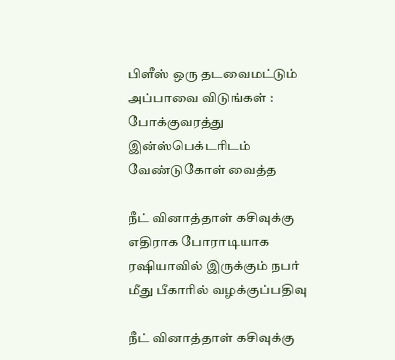பிளீஸ் ஒரு தடவைமட்டும் அப்பாவை விடுங்கள் : போக்குவரத்து இன்ஸ்பெக்டரிடம் வேண்டுகோள் வைத்த

நீட் வினாத்தாள் கசிவுக்கு எதிராக போராடியாக ரஷியாவில் இருக்கும் நபர் மீது பீகாரில் வழக்குப்பதிவு

நீட் வினாத்தாள் கசிவுக்கு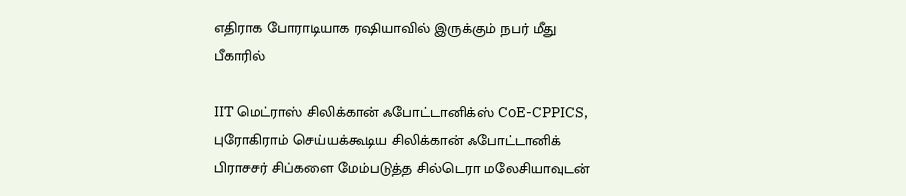எதிராக போராடியாக ரஷியாவில் இருக்கும் நபர் மீது பீகாரில்

IIT மெட்ராஸ் சிலிக்கான் ஃபோட்டானிக்ஸ் CoE-CPPICS, புரோகிராம் செய்யக்கூடிய சிலிக்கான் ஃபோட்டானிக் பிராசசர் சிப்களை மேம்படுத்த சில்டெரா மலேசியாவுடன்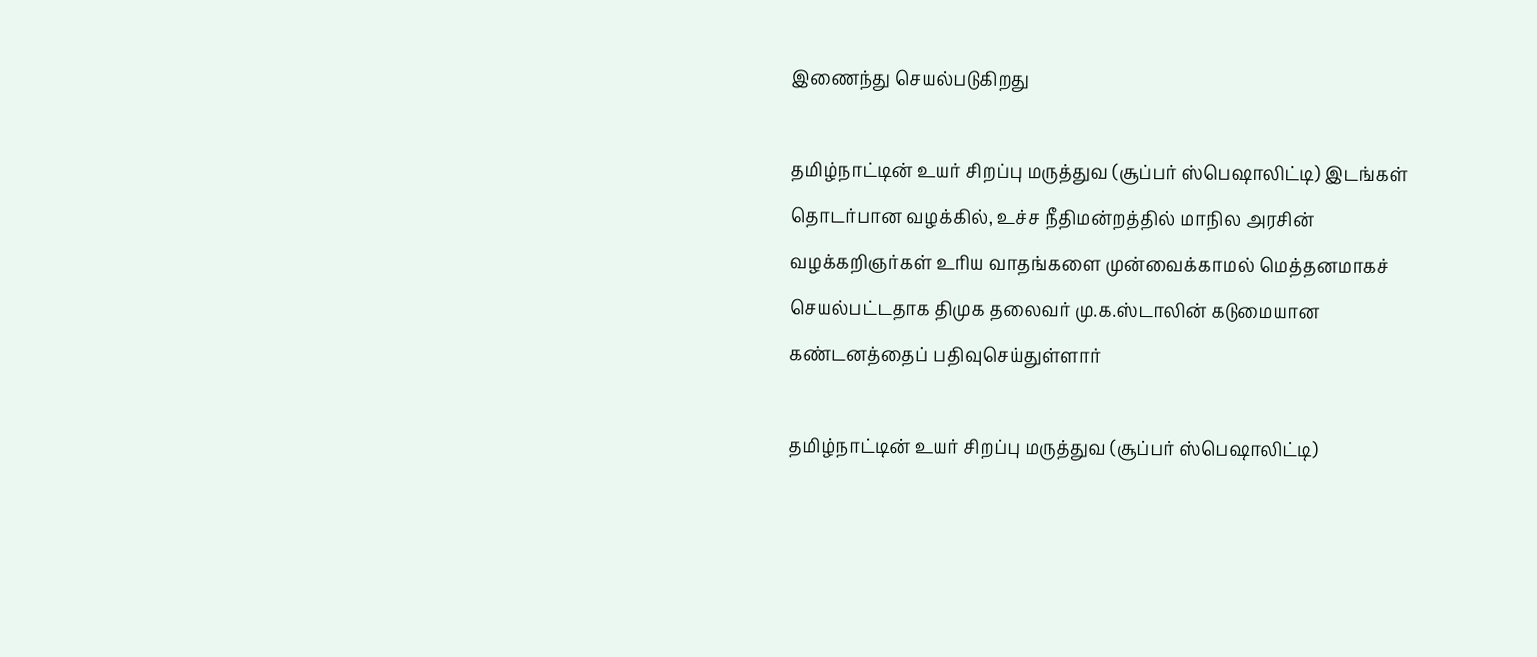இணைந்து செயல்படுகிறது

தமிழ்நாட்டின் உயர் சிறப்பு மருத்துவ (சூப்பர் ஸ்பெஷாலிட்டி) இடங்கள் தொடர்பான வழக்கில், உச்ச நீதிமன்றத்தில் மாநில அரசின் வழக்கறிஞர்கள் உரிய வாதங்களை முன்வைக்காமல் மெத்தனமாகச் செயல்பட்டதாக திமுக தலைவர் மு.க.ஸ்டாலின் கடுமையான கண்டனத்தைப் பதிவுசெய்துள்ளார்

தமிழ்நாட்டின் உயர் சிறப்பு மருத்துவ (சூப்பர் ஸ்பெஷாலிட்டி)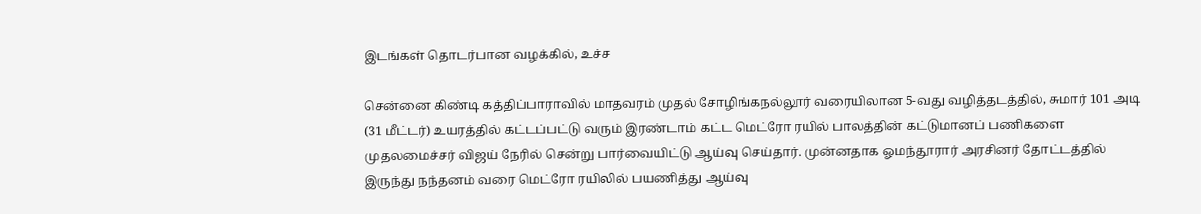இடங்கள் தொடர்பான வழக்கில், உச்ச

சென்னை கிண்டி கத்திப்பாராவில் மாதவரம் முதல் சோழிங்கநல்லூர் வரையிலான 5-வது வழித்தடத்தில், சுமார் 101 அடி (31 மீட்டர்) உயரத்தில் கட்டப்பட்டு வரும் இரண்டாம் கட்ட மெட்ரோ ரயில் பாலத்தின் கட்டுமானப் பணிகளை முதலமைச்சர் விஜய் நேரில் சென்று பார்வையிட்டு ஆய்வு செய்தார். முன்னதாக ஓமந்தூரார் அரசினர் தோட்டத்தில் இருந்து நந்தனம் வரை மெட்ரோ ரயிலில் பயணித்து ஆய்வு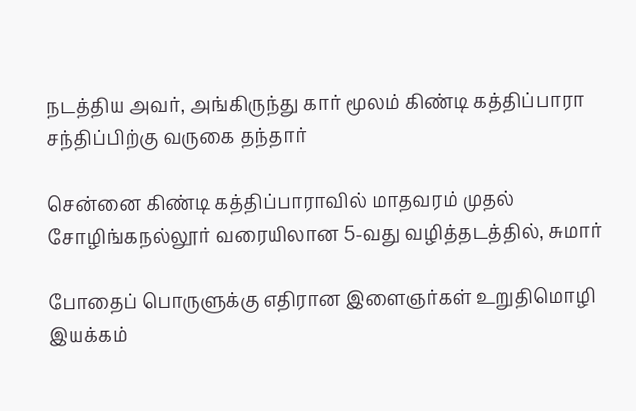நடத்திய அவர், அங்கிருந்து கார் மூலம் கிண்டி கத்திப்பாரா சந்திப்பிற்கு வருகை தந்தார்

சென்னை கிண்டி கத்திப்பாராவில் மாதவரம் முதல் சோழிங்கநல்லூர் வரையிலான 5-வது வழித்தடத்தில், சுமார்

போதைப் பொருளுக்கு எதிரான இளைஞர்கள் உறுதிமொழி இயக்கம்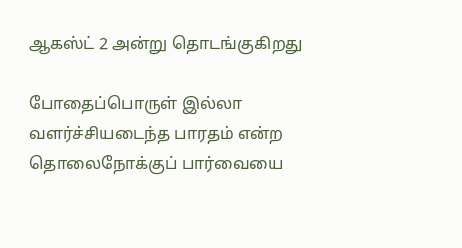ஆகஸ்ட் 2 அன்று தொடங்குகிறது

போதைப்பொருள் இல்லா வளர்ச்சியடைந்த பாரதம் என்ற தொலைநோக்குப் பார்வையை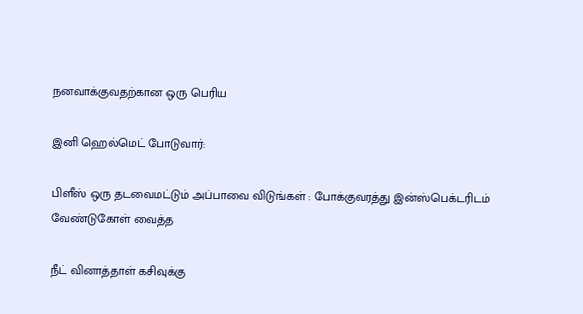நனவாக்குவதற்கான ஒரு பெரிய

இனி ஹெல்மெட் போடுவார்:

பிளீஸ் ஒரு தடவைமட்டும் அப்பாவை விடுங்கள் : போக்குவரத்து இன்ஸ்பெக்டரிடம் வேண்டுகோள் வைத்த

நீட் வினாத்தாள் கசிவுக்கு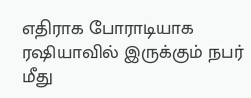எதிராக போராடியாக ரஷியாவில் இருக்கும் நபர் மீது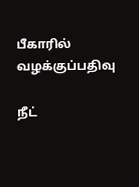பீகாரில் வழக்குப்பதிவு

நீட்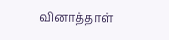வினாத்தாள்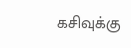கசிவுக்கு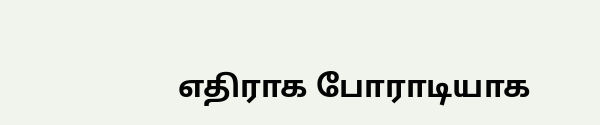எதிராக போராடியாக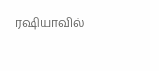ரஷியாவில்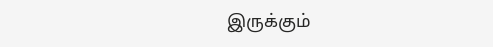இருக்கும்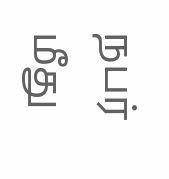நபர் மீது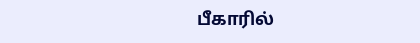பீகாரில்